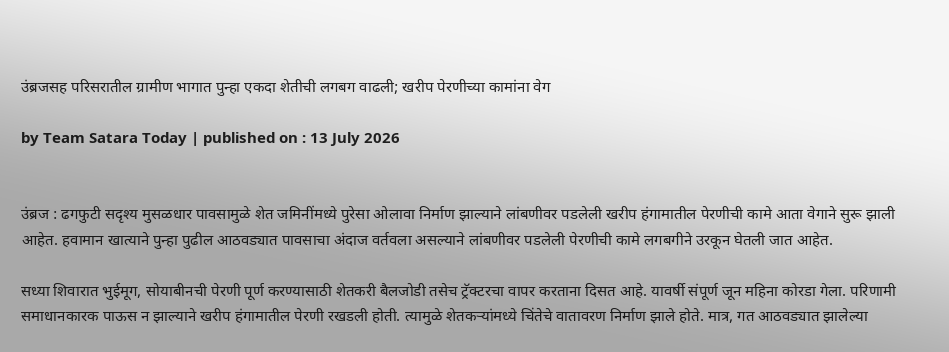उंब्रजसह परिसरातील ग्रामीण भागात पुन्हा एकदा शेतीची लगबग वाढली; खरीप पेरणीच्या कामांना वेग

by Team Satara Today | published on : 13 July 2026


उंब्रज : ढगफुटी सदृश्य मुसळधार पावसामुळे शेत जमिनींमध्ये पुरेसा ओलावा निर्माण झाल्याने लांबणीवर पडलेली खरीप हंगामातील पेरणीची कामे आता वेगाने सुरू झाली आहेत. हवामान खात्याने पुन्हा पुढील आठवड्यात पावसाचा अंदाज वर्तवला असल्याने लांबणीवर पडलेली पेरणीची कामे लगबगीने उरकून घेतली जात आहेत.

सध्या शिवारात भुईमूग, सोयाबीनची पेरणी पूर्ण करण्यासाठी शेतकरी बैलजोडी तसेच ट्रॅक्टरचा वापर करताना दिसत आहे. यावर्षी संपूर्ण जून महिना कोरडा गेला. परिणामी समाधानकारक पाऊस न झाल्याने खरीप हंगामातील पेरणी रखडली होती. त्यामुळे शेतकऱ्यांमध्ये चिंतेचे वातावरण निर्माण झाले होते. मात्र, गत आठवड्यात झालेल्या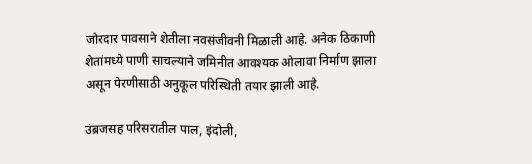जोरदार पावसाने शेतीला नवसंजीवनी मिळाली आहे. अनेक ठिकाणी शेतांमध्ये पाणी साचल्याने जमिनीत आवश्यक ओलावा निर्माण झाला असून पेरणीसाठी अनुकूल परिस्थिती तयार झाली आहे.

उंब्रजसह परिसरातील पाल, इंदोली,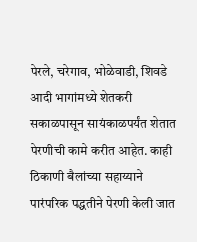पेरले, चरेगाव, भोळेवाडी, शिवडे आदी भागांमध्ये शेतकरी सकाळपासून सायंकाळपर्यंत शेतात पेरणीची कामे करीत आहेत. काही ठिकाणी बैलांच्या सहाय्याने पारंपरिक पद्धतीने पेरणी केली जात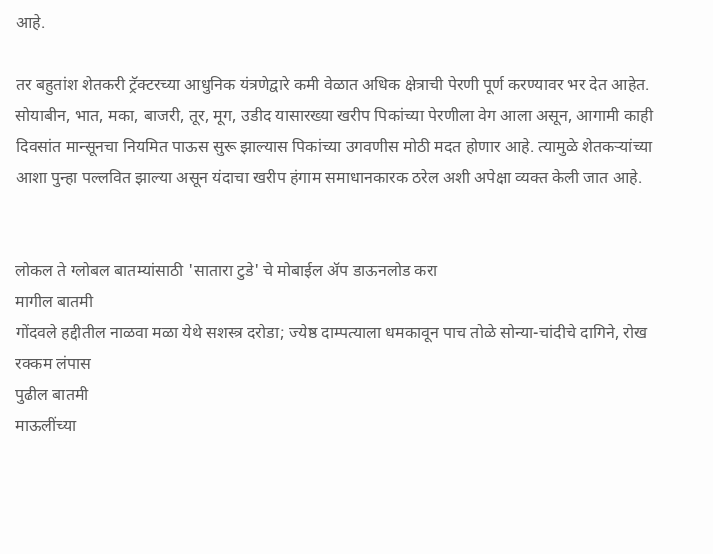आहे.

तर बहुतांश शेतकरी ट्रॅक्टरच्या आधुनिक यंत्रणेद्वारे कमी वेळात अधिक क्षेत्राची पेरणी पूर्ण करण्यावर भर देत आहेत. सोयाबीन, भात, मका, बाजरी, तूर, मूग, उडीद यासारख्या खरीप पिकांच्या पेरणीला वेग आला असून, आगामी काही दिवसांत मान्सूनचा नियमित पाऊस सुरू झाल्यास पिकांच्या उगवणीस मोठी मदत होणार आहे. त्यामुळे शेतकऱ्यांच्या आशा पुन्हा पल्लवित झाल्या असून यंदाचा खरीप हंगाम समाधानकारक ठरेल अशी अपेक्षा व्यक्त केली जात आहे.


लोकल ते ग्लोबल बातम्यांसाठी 'सातारा टुडे' चे मोबाईल ॲप डाऊनलोड करा
मागील बातमी
गोंदवले हद्दीतील नाळवा मळा येथे सशस्त्र दरोडा; ज्येष्ठ दाम्पत्याला धमकावून पाच तोळे सोन्या-चांदीचे दागिने, रोख रक्कम लंपास
पुढील बातमी
माऊलींच्या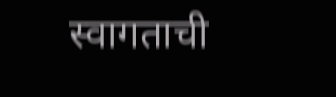स्वागताची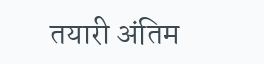तयारी अंतिम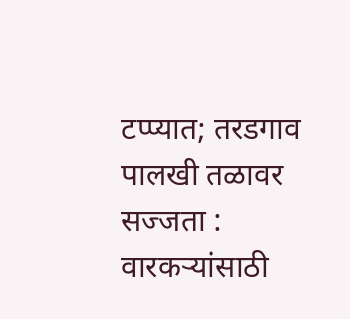टप्प्यात; तरडगाव पालखी तळावर सज्जता : वारकऱ्यांसाठी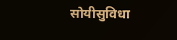सोयीसुविधा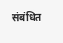संबंधित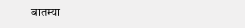बातम्या